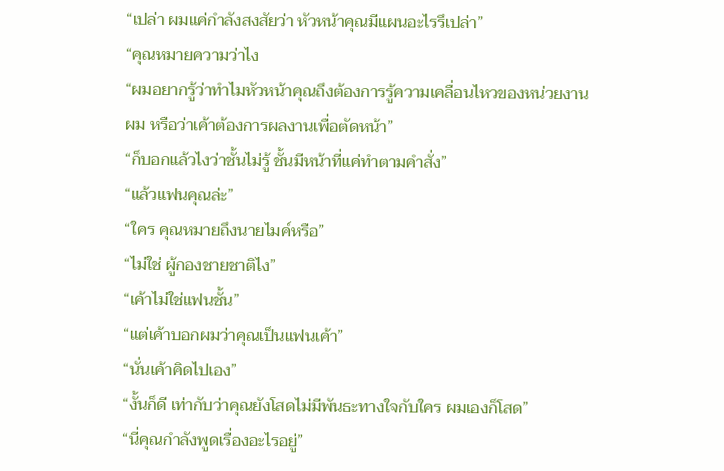“เปล่า ผมแค่กำลังสงสัยว่า หัวหน้าคุณมีแผนอะไรรึเปล่า”
“คุณหมายความว่าไง
“ผมอยากรู้ว่าทำไมหัวหน้าคุณถึงต้องการรู้ความเคลื่อนไหวของหน่วยงานผม หรือว่าเค้าต้องการผลงานเพื่อตัดหน้า”
“ก็บอกแล้วไงว่าชั้นไม่รู้ ชั้นมีหน้าที่แค่ทำตามคำสั่ง”
“แล้วแฟนคุณล่ะ”
“ใคร คุณหมายถึงนายไมค์หรือ”
“ไม่ใช่ ผู้กองชายชาติไง”
“เค้าไม่ใช่แฟนชั้น”
“แต่เค้าบอกผมว่าคุณเป็นแฟนเค้า”
“นั่นเค้าคิดไปเอง”
“งั้นก็ดี เท่ากับว่าคุณยังโสดไม่มีพันธะทางใจกับใคร ผมเองก็โสด”
“นี่คุณกำลังพูดเรื่องอะไรอยู่”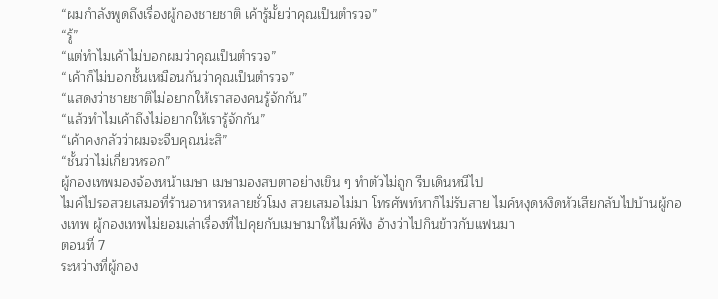“ผมกำลังพูดถึงเรื่องผู้กองชายชาติ เค้ารู้มั้ยว่าคุณเป็นตำรวจ”
“รู้”
“แต่ทำไมเค้าไม่บอกผมว่าคุณเป็นตำรวจ”
“เค้าก็ไม่บอกชั้นเหมือนกันว่าคุณเป็นตำรวจ”
“แสดงว่าชายชาติไม่อยากให้เราสองคนรู้จักกัน”
“แล้วทำไมเค้าถึงไม่อยากให้เรารู้จักกัน”
“เค้าคงกลัวว่าผมจะจีบคุณน่ะสิ”
“ชั้นว่าไม่เกี่ยวหรอก”
ผู้กองเทพมองจ้องหน้าเมษา เมษามองสบตาอย่างเขิน ๆ ทำตัวไม่ถูก รีบเดินหนีไป
ไมค์ไปรอสวยเสมอที่ร้านอาหารหลายชั่วโมง สวยเสมอไม่มา โทรศัพท์หาก็ไม่รับสาย ไมค์หงุดหงิดหัวเสียกลับไปบ้านผู้กองเทพ ผู้กองเทพไม่ยอมเล่าเรื่องที่ไปคุยกับเมษามาให้ไมค์ฟัง อ้างว่าไปกินข้าวกับแฟนมา
ตอนที่ 7
ระหว่างที่ผู้กอง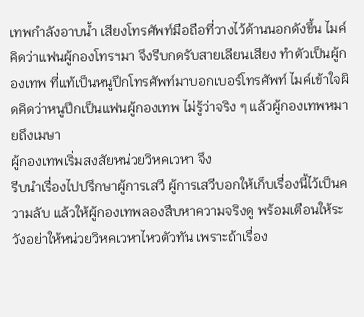เทพกำลังอาบนํ้า เสียงโทรศัพท์มือถือที่วางไว้ด้านนอกดังขึ้น ไมค์คิดว่าแฟนผู้กองโทรฯมา จึงรีบกดรับสายเลียนเสียง ทำตัวเป็นผู้กองเทพ ที่แท้เป็นหนูปึกโทรศัพท์มาบอกเบอร์โทรศัพท์ ไมค์เข้าใจผิดคิดว่าหนูปึกเป็นแฟนผู้กองเทพ ไม่รู้ว่าจริง ๆ แล้วผู้กองเทพหมายถึงเมษา
ผู้กองเทพเริ่มสงสัยหน่วยวิหคเวหา จึง
รีบนำเรื่องไปปรึกษาผู้การเสวี ผู้การเสวีบอกให้เก็บเรื่องนี้ไว้เป็นความลับ แล้วให้ผู้กองเทพลองสืบหาความจริงดู พร้อมเตือนให้ระวังอย่าให้หน่วยวิหคเวหาไหวตัวทัน เพราะถ้าเรื่อง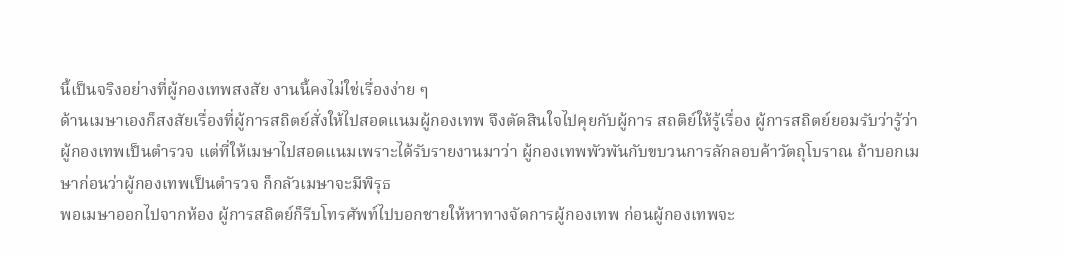นี้เป็นจริงอย่างที่ผู้กองเทพสงสัย งานนี้คงไม่ใช่เรื่องง่าย ๆ
ด้านเมษาเองก็สงสัยเรื่องที่ผู้การสถิตย์สั่งให้ไปสอดแนมผู้กองเทพ จึงตัดสินใจไปคุยกับผู้การ สถติย์ให้รู้เรื่อง ผู้การสถิตย์ยอมรับว่ารู้ว่าผู้กองเทพเป็นตำรวจ แต่ที่ให้เมษาไปสอดแนมเพราะได้รับรายงานมาว่า ผู้กองเทพพัวพันกับขบวนการลักลอบค้าวัตถุโบราณ ถ้าบอกเมษาก่อนว่าผู้กองเทพเป็นตำรวจ ก็กลัวเมษาจะมีพิรุธ
พอเมษาออกไปจากห้อง ผู้การสถิตย์ก็รีบโทรศัพท์ไปบอกชายให้หาทางจัดการผู้กองเทพ ก่อนผู้กองเทพจะ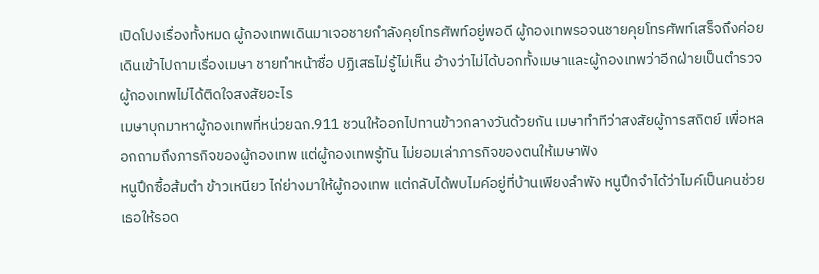เปิดโปงเรื่องทั้งหมด ผู้กองเทพเดินมาเจอชายกำลังคุยโทรศัพท์อยู่พอดี ผู้กองเทพรอจนชายคุยโทรศัพท์เสร็จถึงค่อยเดินเข้าไปถามเรื่องเมษา ชายทำหน้าซื่อ ปฏิเสธไม่รู้ไม่เห็น อ้างว่าไม่ได้บอกทั้งเมษาและผู้กองเทพว่าอีกฝ่ายเป็นตำรวจ ผู้กองเทพไม่ได้ติดใจสงสัยอะไร
เมษาบุกมาหาผู้กองเทพที่หน่วยฉก.911 ชวนให้ออกไปทานข้าวกลางวันด้วยกัน เมษาทำทีว่าสงสัยผู้การสถิตย์ เพื่อหลอกถามถึงภารกิจของผู้กองเทพ แต่ผู้กองเทพรู้ทัน ไม่ยอมเล่าภารกิจของตนให้เมษาฟัง
หนูปึกซื้อส้มตำ ข้าวเหนียว ไก่ย่างมาให้ผู้กองเทพ แต่กลับได้พบไมค์อยู่ที่บ้านเพียงลำพัง หนูปึกจำได้ว่าไมค์เป็นคนช่วยเธอให้รอด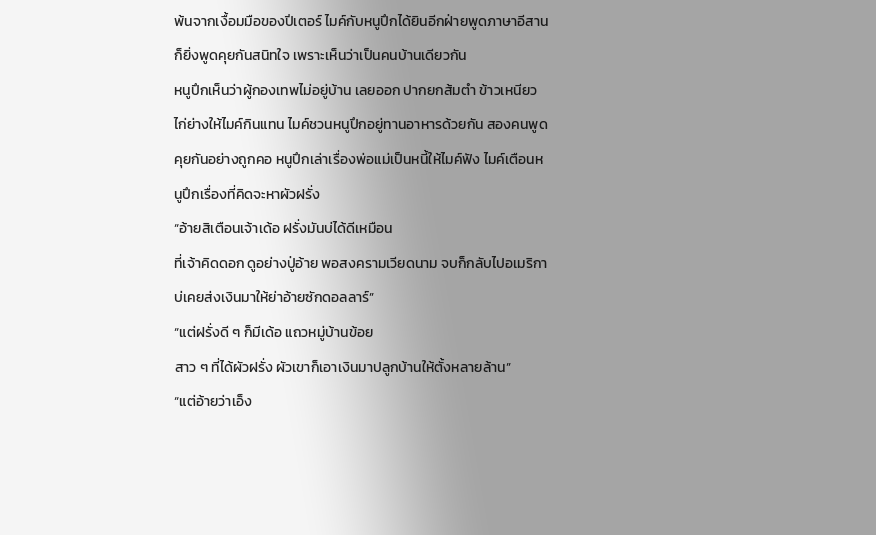พ้นจากเงื้อมมือของปีเตอร์ ไมค์กับหนูปึกได้ยินอีกฝ่ายพูดภาษาอีสาน ก็ยิ่งพูดคุยกันสนิทใจ เพราะเห็นว่าเป็นคนบ้านเดียวกัน
หนูปึกเห็นว่าผู้กองเทพไม่อยู่บ้าน เลยออก ปากยกส้มตำ ข้าวเหนียว ไก่ย่างให้ไมค์กินแทน ไมค์ชวนหนูปึกอยู่ทานอาหารด้วยกัน สองคนพูดคุยกันอย่างถูกคอ หนูปึกเล่าเรื่องพ่อแม่เป็นหนี้ให้ไมค์ฟัง ไมค์เตือนหนูปึกเรื่องที่คิดจะหาผัวฝรั่ง
“อ้ายสิเตือนเจ้าเด้อ ฝรั่งมันบ่ได้ดีเหมือน
ที่เจ้าคิดดอก ดูอย่างปู่อ้าย พอสงครามเวียดนาม จบก็กลับไปอเมริกา บ่เคยส่งเงินมาให้ย่าอ้ายซักดอลลาร์”
“แต่ฝรั่งดี ๆ ก็มีเด้อ แถวหมู่บ้านข้อย
สาว ๆ ที่ได้ผัวฝรั่ง ผัวเขาก็เอาเงินมาปลูกบ้านให้ตั้งหลายล้าน”
“แต่อ้ายว่าเอ็ง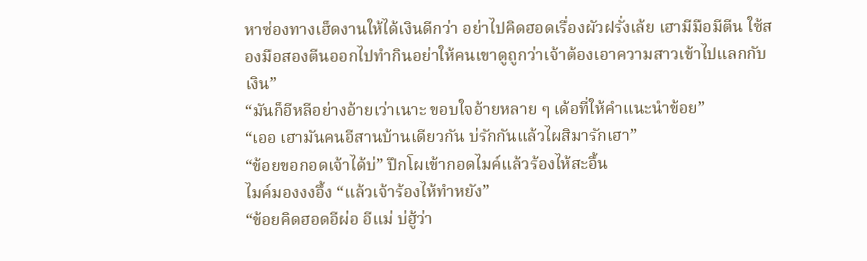หาซ่องทางเฮ็ดงานให้ได้เงินดีกว่า อย่าไปคิดฮอดเรื่องผัวฝรั่งเล้ย เฮามีมือมีตีน ใซ้สองมือสองตีนออกไปทำกินอย่าให้คนเขาดูถูกว่าเจ้าต้องเอาความสาวเข้าไปแลกกับเงิน”
“มันก็อีหลีอย่างอ้ายเว่าเนาะ ขอบใจอ้ายหลาย ๆ เด้อที่ให้คำแนะนำข้อย”
“เออ เฮามันคนอีสานบ้านเดียวกัน บ่รักกันแล้วไผสิมารักเฮา”
“ข้อยขอกอดเจ้าได้บ่” ปึกโผเข้ากอดไมค์แล้วร้องไห้สะอื้น
ไมค์มองงงอึ้ง “แล้วเจ้าร้องไห้ทำหยัง”
“ข้อยคิดฮอดอีผ่อ อีแม่ บ่ฮู้ว่า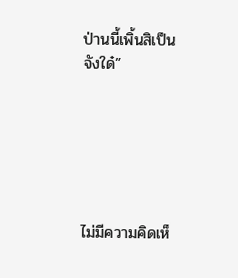ป่านนี้เพิ้นสิเป็นจังใด๋”






ไม่มีความคิดเห็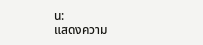น:
แสดงความ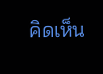คิดเห็น